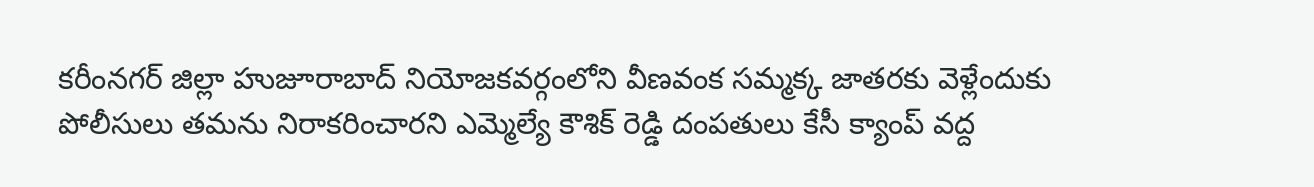కరీంనగర్ జిల్లా హుజూరాబాద్ నియోజకవర్గంలోని వీణవంక సమ్మక్క జాతరకు వెళ్లేందుకు పోలీసులు తమను నిరాకరించారని ఎమ్మెల్యే కౌశిక్ రెడ్డి దంపతులు కేసీ క్యాంప్ వద్ద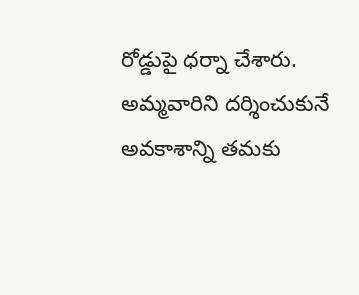రోడ్డుపై ధర్నా చేశారు. అమ్మవారిని దర్శించుకునే అవకాశాన్ని తమకు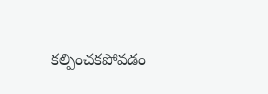కల్పించకపోవడం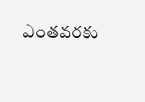ఎంతవరకు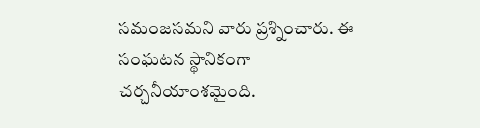సమంజసమని వారు ప్రశ్నించారు. ఈ సంఘటన స్థానికంగా చర్చనీయాంశమైంది.